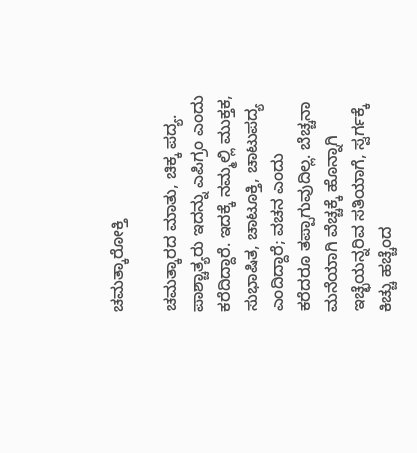ಚಮತ್ಕಾರೋಕ್ತಿ

ಚಮತ್ಕಾರದ ಮಾತು, ಚಿಕ್ಕ ಪದ್ಯ. ಪಾಶ್ಚಾತ್ಯರು ಇದನ್ನು ಎಪಿಗ್ರಂ ಎಂದು ಕರೆದಿದ್ದಾರೆ. ಇದಕ್ಕೆ ನಮ್ಮಲ್ಲಿ ಮುಕ್ತಕ, ಸುಭಾಷಿತ, ಚಾಟೂಕ್ತಿ, ಚಾಟುಪದ್ಯ ಎಂದಿದ್ದಾರೆ; ವಚನ ಎಂದು ಕರೆದರೂ ತಪ್ಪಾಗುವುದಿಲ್ಲ. ಬೆಚ್ಚನಾ ಮನೆಯಾಗಿ ವೆಚ್ಚಕ್ಕೆ ಹೊನ್ನಾಗಿ ಇಚ್ಛೆಯನ್ನರಿವ ಸತಿಯಾಗೆ, ಸ್ವರ್ಗಕ್ಕೆ ಕಿಚ್ಚು ಹಚ್ಚೆಂದ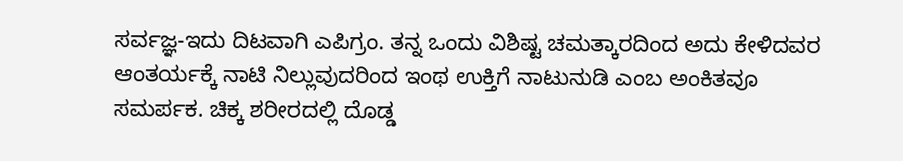ಸರ್ವಜ್ಞ-ಇದು ದಿಟವಾಗಿ ಎಪಿಗ್ರಂ. ತನ್ನ ಒಂದು ವಿಶಿಷ್ಟ ಚಮತ್ಕಾರದಿಂದ ಅದು ಕೇಳಿದವರ ಆಂತರ್ಯಕ್ಕೆ ನಾಟಿ ನಿಲ್ಲುವುದರಿಂದ ಇಂಥ ಉಕ್ತಿಗೆ ನಾಟುನುಡಿ ಎಂಬ ಅಂಕಿತವೂ ಸಮರ್ಪಕ. ಚಿಕ್ಕ ಶರೀರದಲ್ಲಿ ದೊಡ್ಡ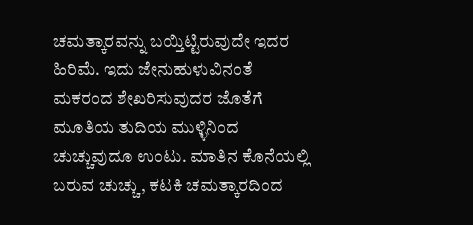ಚಮತ್ಕಾರವನ್ನು ಬಯ್ತಿಟ್ಟಿರುವುದೇ ಇದರ ಹಿರಿಮೆ. ಇದು ಜೇನುಹುಳುವಿನಂತೆ ಮಕರಂದ ಶೇಖರಿಸುವುದರ ಜೊತೆಗೆ ಮೂತಿಯ ತುದಿಯ ಮುಳ್ಳಿನಿಂದ ಚುಚ್ಚುವುದೂ ಉಂಟು. ಮಾತಿನ ಕೊನೆಯಲ್ಲಿ ಬರುವ ಚುಚ್ಚು, ಕಟಕಿ ಚಮತ್ಕಾರದಿಂದ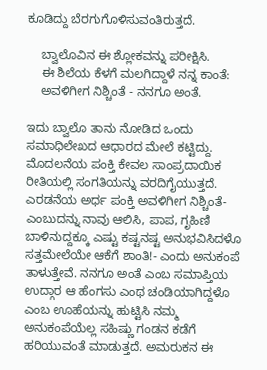ಕೂಡಿದ್ದು ಬೆರಗುಗೊಳಿಸುವಂತಿರುತ್ತದೆ.

    ಬ್ವಾಲೊವಿನ ಈ ಶ್ಲೋಕವನ್ನು ಪರೀಕ್ಷಿಸಿ.
    ಈ ಶಿಲೆಯ ಕೆಳಗೆ ಮಲಗಿದ್ದಾಳೆ ನನ್ನ ಕಾಂತೆ:
    ಅವಳಿಗೀಗ ನಿಶ್ಚಿಂತೆ - ನನಗೂ ಅಂತೆ.

ಇದು ಬ್ವಾಲೊ ತಾನು ನೋಡಿದ ಒಂದು ಸಮಾಧಿಲೇಖದ ಆಧಾರದ ಮೇಲೆ ಕಟ್ಟಿದ್ದು. ಮೊದಲನೆಯ ಪಂಕ್ತಿ ಕೇವಲ ಸಾಂಪ್ರದಾಯಿಕ ರೀತಿಯಲ್ಲಿ ಸಂಗತಿಯನ್ನು ವರದಿಗೈಯುತ್ತದೆ. ಎರಡನೆಯ ಅರ್ಧ ಪಂಕ್ತಿ ಅವಳಿಗೀಗ ನಿಶ್ಚಿಂತೆ-ಎಂಬುದನ್ನು ನಾವು ಆಲಿಸಿ, ಪಾಪ, ಗೃಹಿಣಿ ಬಾಳಿನುದ್ದಕ್ಕೂ ಎಷ್ಟು ಕಷ್ಟನಷ್ಟ ಅನುಭವಿಸಿದಳೊ ಸತ್ತಮೇಲೆಯೇ ಆಕೆಗೆ ಶಾಂತಿ!- ಎಂದು ಅನುಕಂಪೆ ತಾಳುತ್ತೇವೆ. ನನಗೂ ಅಂತೆ ಎಂಬ ಸಮಾಪ್ತಿಯ ಉದ್ಗಾರ ಆ ಹೆಂಗಸು ಎಂಥ ಚಂಡಿಯಾಗಿದ್ದಳೊ ಎಂಬ ಊಹೆಯನ್ನು ಹುಟ್ಟಿಸಿ ನಮ್ಮ ಅನುಕಂಪೆಯೆಲ್ಲ ಸಹಿಷ್ಣು ಗಂಡನ ಕಡೆಗೆ ಹರಿಯುವಂತೆ ಮಾಡುತ್ತದೆ. ಅಮರುಕನ ಈ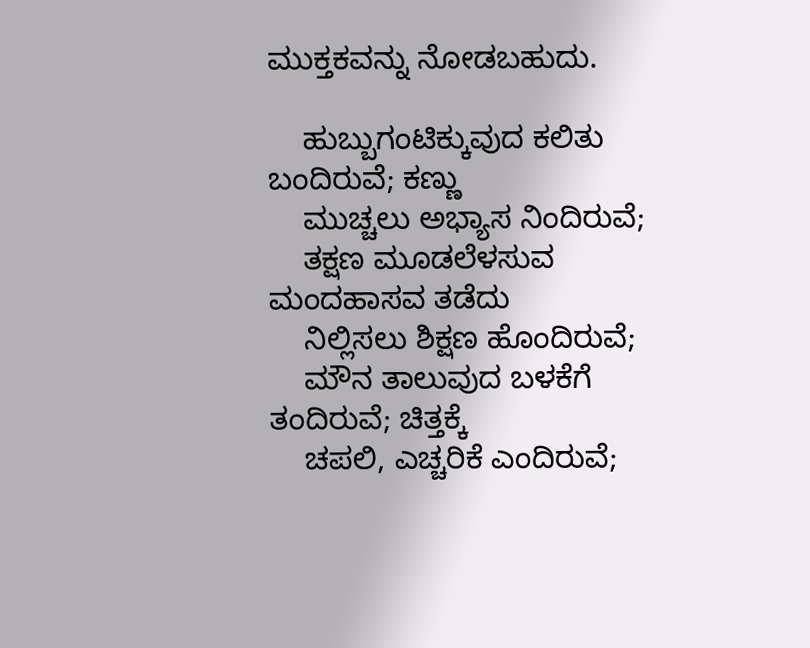ಮುಕ್ತಕವನ್ನು ನೋಡಬಹುದು.

    ಹುಬ್ಬುಗಂಟಿಕ್ಕುವುದ ಕಲಿತು ಬಂದಿರುವೆ; ಕಣ್ಣು
    ಮುಚ್ಚಲು ಅಭ್ಯಾಸ ನಿಂದಿರುವೆ;
    ತಕ್ಷಣ ಮೂಡಲೆಳಸುವ ಮಂದಹಾಸವ ತಡೆದು
    ನಿಲ್ಲಿಸಲು ಶಿಕ್ಷಣ ಹೊಂದಿರುವೆ;
    ಮೌನ ತಾಲುವುದ ಬಳಕೆಗೆ ತಂದಿರುವೆ; ಚಿತ್ತಕ್ಕೆ
    ಚಪಲಿ, ಎಚ್ಚರಿಕೆ ಎಂದಿರುವೆ;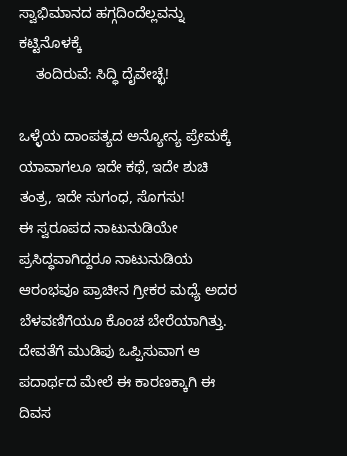ಸ್ವಾಭಿಮಾನದ ಹಗ್ಗದಿಂದೆಲ್ಲವನ್ನು ಕಟ್ಟಿನೊಳಕ್ಕೆ
    ತಂದಿರುವೆ: ಸಿದ್ಧಿ ದೈವೇಚ್ಛೆ!

ಒಳ್ಳೆಯ ದಾಂಪತ್ಯದ ಅನ್ಯೋನ್ಯ ಪ್ರೇಮಕ್ಕೆ ಯಾವಾಗಲೂ ಇದೇ ಕಥೆ, ಇದೇ ಶುಚಿ ತಂತ್ರ, ಇದೇ ಸುಗಂಧ, ಸೊಗಸು!
ಈ ಸ್ವರೂಪದ ನಾಟುನುಡಿಯೇ ಪ್ರಸಿದ್ಧವಾಗಿದ್ದರೂ ನಾಟುನುಡಿಯ ಆರಂಭವೂ ಪ್ರಾಚೀನ ಗ್ರೀಕರ ಮಧ್ಯೆ ಅದರ ಬೆಳವಣಿಗೆಯೂ ಕೊಂಚ ಬೇರೆಯಾಗಿತ್ತು. ದೇವತೆಗೆ ಮುಡಿಪು ಒಪ್ಪಿಸುವಾಗ ಆ ಪದಾರ್ಥದ ಮೇಲೆ ಈ ಕಾರಣಕ್ಕಾಗಿ ಈ ದಿವಸ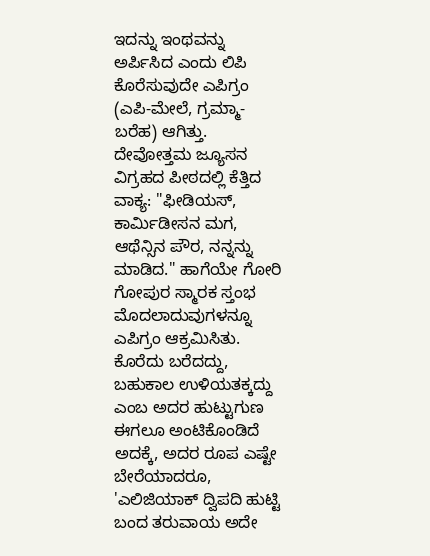ಇದನ್ನು ಇಂಥವನ್ನು ಅರ್ಪಿಸಿದ ಎಂದು ಲಿಪಿ ಕೊರೆಸುವುದೇ ಎಪಿಗ್ರಂ (ಎಪಿ-ಮೇಲೆ, ಗ್ರಮ್ಮಾ-ಬರೆಹ) ಆಗಿತ್ತು. ದೇವೋತ್ತಮ ಜ್ಯೂಸನ ವಿಗ್ರಹದ ಪೀಠದಲ್ಲಿ ಕೆತ್ತಿದ ವಾಕ್ಯ: "ಫೀಡಿಯಸ್, ಕಾರ್ಮಿಡೀಸನ ಮಗ, ಆಥೆನ್ಸಿನ ಪೌರ, ನನ್ನನ್ನು ಮಾಡಿದ." ಹಾಗೆಯೇ ಗೋರಿ ಗೋಪುರ ಸ್ಮಾರಕ ಸ್ತಂಭ ಮೊದಲಾದುವುಗಳನ್ನೂ ಎಪಿಗ್ರಂ ಆಕ್ರಮಿಸಿತು. ಕೊರೆದು ಬರೆದದ್ದು, ಬಹುಕಾಲ ಉಳಿಯತಕ್ಕದ್ದು ಎಂಬ ಅದರ ಹುಟ್ಟುಗುಣ ಈಗಲೂ ಅಂಟಿಕೊಂಡಿದೆ ಅದಕ್ಕೆ, ಅದರ ರೂಪ ಎಷ್ಟೇ ಬೇರೆಯಾದರೂ, 'ಎಲಿಜಿಯಾಕ್ ದ್ವಿಪದಿ ಹುಟ್ಟಿ ಬಂದ ತರುವಾಯ ಅದೇ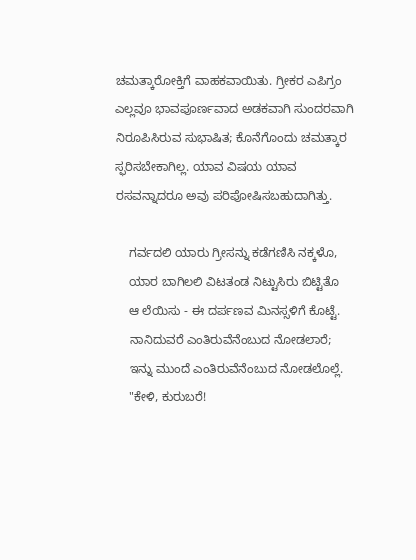ಚಮತ್ಕಾರೋಕ್ತಿಗೆ ವಾಹಕವಾಯಿತು. ಗ್ರೀಕರ ಎಪಿಗ್ರಂ ಎಲ್ಲವೂ ಭಾವಪೂರ್ಣವಾದ ಅಡಕವಾಗಿ ಸುಂದರವಾಗಿ ನಿರೂಪಿಸಿರುವ ಸುಭಾಷಿತ; ಕೊನೆಗೊಂದು ಚಮತ್ಕಾರ ಸ್ಫರಿಸಬೇಕಾಗಿಲ್ಲ. ಯಾವ ವಿಷಯ ಯಾವ ರಸವನ್ನಾದರೂ ಅವು ಪರಿಪೋಷಿಸಬಹುದಾಗಿತ್ತು.

    ಗರ್ವದಲಿ ಯಾರು ಗ್ರೀಸನ್ನು ಕಡೆಗಣಿಸಿ ನಕ್ಕಳೊ,
    ಯಾರ ಬಾಗಿಲಲಿ ವಿಟತಂಡ ನಿಟ್ಟುಸಿರು ಬಿಟ್ಟಿತೊ
    ಆ ಲೆಯಿಸು - ಈ ದರ್ಪಣವ ಮಿನಸ್ಸಳಿಗೆ ಕೊಟ್ಟೆ.
    ನಾನಿದುವರೆ ಎಂತಿರುವೆನೆಂಬುದ ನೋಡಲಾರೆ;
    ಇನ್ನು ಮುಂದೆ ಎಂತಿರುವೆನೆಂಬುದ ನೋಡಲೊಲ್ಲೆ.
    "ಕೇಳಿ, ಕುರುಬರೆ!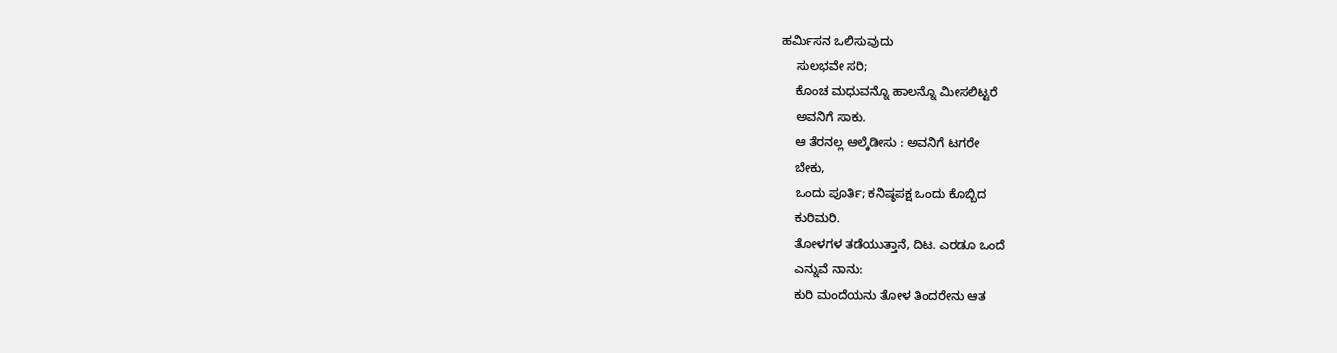ಹರ್ಮಿಸನ ಒಲಿಸುವುದು
    ಸುಲಭವೇ ಸರಿ;
    ಕೊಂಚ ಮಧುವನ್ನೊ ಹಾಲನ್ನೊ ಮೀಸಲಿಟ್ಟರೆ
    ಅವನಿಗೆ ಸಾಕು.
    ಆ ತೆರನಲ್ಲ ಆಲ್ಕೆಡೀಸು : ಅವನಿಗೆ ಟಗರೇ
    ಬೇಕು,
    ಒಂದು ಪೂರ್ತಿ; ಕನಿಷ್ಠಪಕ್ಷ ಒಂದು ಕೊಬ್ಬಿದ
    ಕುರಿಮರಿ.
    ತೋಳಗಳ ತಡೆಯುತ್ತಾನೆ, ದಿಟ. ಎರಡೂ ಒಂದೆ
    ಎನ್ನುವೆ ನಾನು:
    ಕುರಿ ಮಂದೆಯನು ತೋಳ ತಿಂದರೇನು ಆತ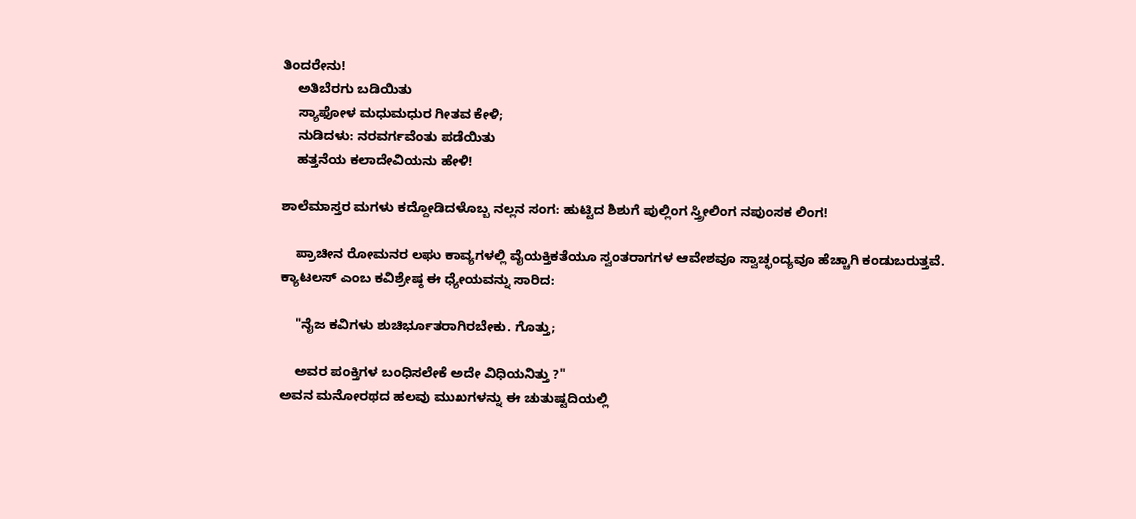ತಿಂದರೇನು!
    ಅತಿಬೆರಗು ಬಡಿಯಿತು
    ಸ್ಯಾಫೋಳ ಮಧುಮಧುರ ಗೀತವ ಕೇಳಿ;
    ನುಡಿದಳು: ನರವರ್ಗವೆಂತು ಪಡೆಯಿತು
    ಹತ್ತನೆಯ ಕಲಾದೇವಿಯನು ಹೇಳಿ!

ಶಾಲೆಮಾಸ್ತರ ಮಗಳು ಕದ್ದೋಡಿದಳೊಬ್ಬ ನಲ್ಲನ ಸಂಗ: ಹುಟ್ಟಿದ ಶಿಶುಗೆ ಪುಲ್ಲಿಂಗ ಸ್ತ್ರೀಲಿಂಗ ನಪುಂಸಕ ಲಿಂಗ!

    ಪ್ರಾಚೀನ ರೋಮನರ ಲಘು ಕಾವ್ಯಗಳಲ್ಲಿ ವೈಯಕ್ತಿಕತೆಯೂ ಸ್ವಂತರಾಗಗಳ ಆವೇಶವೂ ಸ್ವಾಚ್ಛಂದ್ಯವೂ ಹೆಚ್ಚಾಗಿ ಕಂಡುಬರುತ್ತವೆ. ಕ್ಯಾಟಲಸ್ ಎಂಬ ಕವಿಶ್ರೇಷ್ಠ ಈ ಧ್ಯೇಯವನ್ನು ಸಾರಿದ:

    "ನೈಜ ಕವಿಗಳು ಶುಚಿರ್ಭೂತರಾಗಿರಬೇಕು. ಗೊತ್ತು;

    ಅವರ ಪಂಕ್ತಿಗಳ ಬಂಧಿಸಲೇಕೆ ಅದೇ ವಿಧಿಯನಿತ್ತು ?"
ಅವನ ಮನೋರಥದ ಹಲವು ಮುಖಗಳನ್ನು ಈ ಚುತುಷ್ಟದಿಯಲ್ಲಿ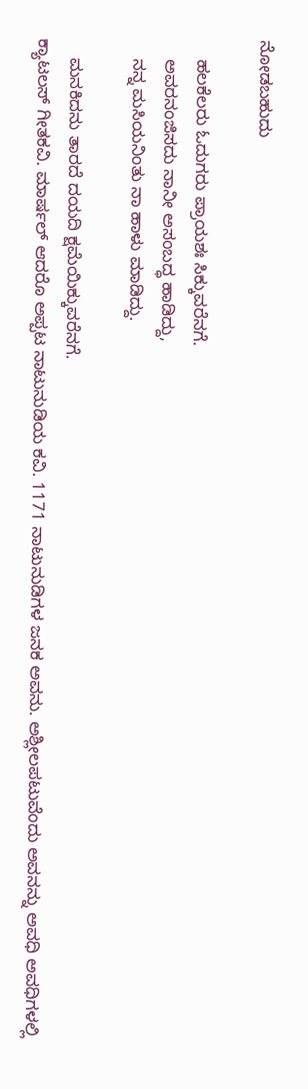ನೋಡಬಹುದು

    ಹಲಕೆಲರು ಓದುಗರು ಪ್ರಾಯಶಃ ಸಿಕ್ಕುವರೆನಗೆ.
    ಅವರನಂಜಿಸದು ನಾನೀ ಅಸಂಬದ್ಧ ಹಾಡಿದ್ದು,
    ನನ್ನ ಮಸಿಯನಿಂತು ನಾ ಹಾಳು ಮಾಡಿದ್ದು.

    ಮನಕಿದನು ತಾರದೆ ದಯದಿ ಕ್ಷಮೆಯಿಕ್ಕುವರೆನಗೆ.
ಕ್ಯಾಟಲಸ್ ಗೀತಕವಿ. ಮಾರ್ಷಲ್ ಆದರೊ ಅಪ್ಪಟ ನಾಟುನುಡಿಯ ಕವಿ. 1171 ನಾಟುನುಡಿಗಳ ಜನಕ ಅವನು. ಅಶ್ಲೀಲಪಟುವೆಂದು ಅವನನ್ನು ಅವಧಿ ಅವಧಿಗಳಲ್ಲಿ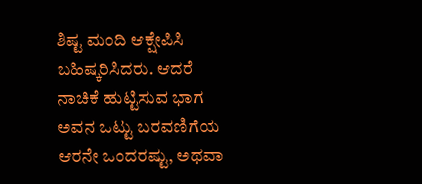ಶಿಷ್ಟ ಮಂದಿ ಆಕ್ಷೇಪಿಸಿ ಬಹಿಷ್ಕರಿಸಿದರು. ಆದರೆ ನಾಚಿಕೆ ಹುಟ್ಟಿಸುವ ಭಾಗ ಅವನ ಒಟ್ಟು ಬರವಣಿಗೆಯ ಆರನೇ ಒಂದರಷ್ಟು, ಅಥವಾ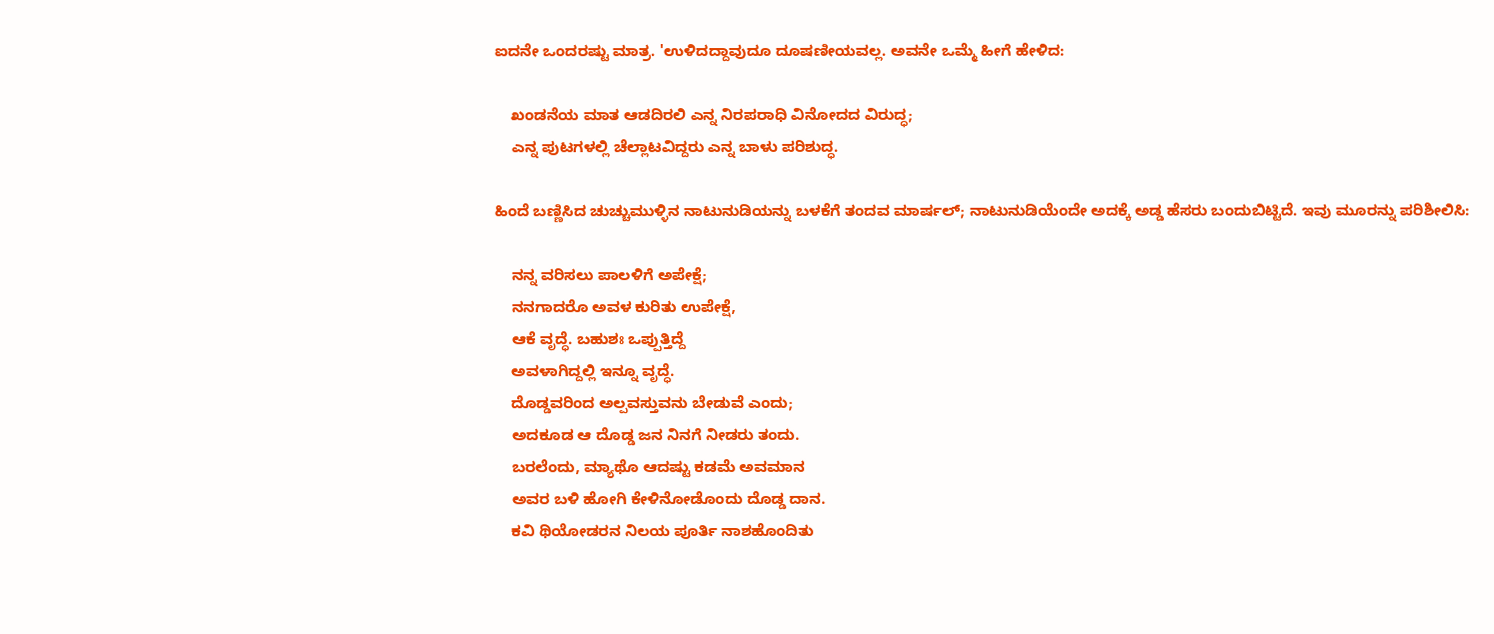ಐದನೇ ಒಂದರಷ್ಟು ಮಾತ್ರ. 'ಉಳಿದದ್ದಾವುದೂ ದೂಷಣೀಯವಲ್ಲ. ಅವನೇ ಒಮ್ಮೆ ಹೀಗೆ ಹೇಳಿದ:

    ಖಂಡನೆಯ ಮಾತ ಆಡದಿರಲಿ ಎನ್ನ ನಿರಪರಾಧಿ ವಿನೋದದ ವಿರುದ್ಧ;
    ಎನ್ನ ಪುಟಗಳಲ್ಲಿ ಚೆಲ್ಲಾಟವಿದ್ದರು ಎನ್ನ ಬಾಳು ಪರಿಶುದ್ಧ.

ಹಿಂದೆ ಬಣ್ಣಿಸಿದ ಚುಚ್ಚುಮುಳ್ಳಿನ ನಾಟುನುಡಿಯನ್ನು ಬಳಕೆಗೆ ತಂದವ ಮಾರ್ಷಲ್; ನಾಟುನುಡಿಯೆಂದೇ ಅದಕ್ಕೆ ಅಡ್ಡ ಹೆಸರು ಬಂದುಬಿಟ್ಟಿದೆ. ಇವು ಮೂರನ್ನು ಪರಿಶೀಲಿಸಿ:

    ನನ್ನ ವರಿಸಲು ಪಾಲಳಿಗೆ ಅಪೇಕ್ಷೆ;
    ನನಗಾದರೊ ಅವಳ ಕುರಿತು ಉಪೇಕ್ಷೆ,
    ಆಕೆ ವೃದ್ಧೆ. ಬಹುಶಃ ಒಪ್ಪುತ್ತಿದ್ದೆ
    ಅವಳಾಗಿದ್ದಲ್ಲಿ ಇನ್ನೂ ವೃದ್ಧೆ.
    ದೊಡ್ಡವರಿಂದ ಅಲ್ಪವಸ್ತುವನು ಬೇಡುವೆ ಎಂದು;
    ಅದಕೂಡ ಆ ದೊಡ್ಡ ಜನ ನಿನಗೆ ನೀಡರು ತಂದು.
    ಬರಲೆಂದು, ಮ್ಯಾಥೊ ಆದಷ್ಟು ಕಡಮೆ ಅವಮಾನ
    ಅವರ ಬಳಿ ಹೋಗಿ ಕೇಳಿನೋಡೊಂದು ದೊಡ್ಡ ದಾನ.
    ಕವಿ ಥಿಯೋಡರನ ನಿಲಯ ಪೂರ್ತಿ ನಾಶಹೊಂದಿತು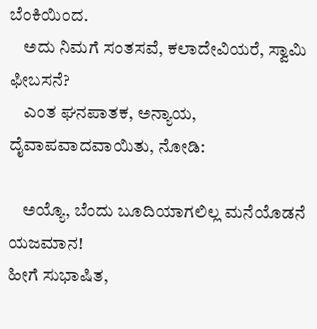ಬೆಂಕಿಯಿಂದ.
    ಅದು ನಿಮಗೆ ಸಂತಸವೆ, ಕಲಾದೇವಿಯರೆ, ಸ್ವಾಮಿ ಫೀಬಸನೆ?
    ಎಂತ ಘನಪಾತಕ, ಅನ್ಯಾಯ, ದೈವಾಪವಾದವಾಯಿತು, ನೋಡಿ:

    ಅಯ್ಯೊ, ಬೆಂದು ಬೂದಿಯಾಗಲಿಲ್ಲ ಮನೆಯೊಡನೆ ಯಜಮಾನ!
ಹೀಗೆ ಸುಭಾಷಿತ,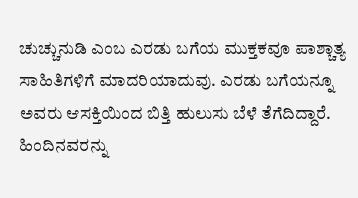ಚುಚ್ಚುನುಡಿ ಎಂಬ ಎರಡು ಬಗೆಯ ಮುಕ್ತಕವೂ ಪಾಶ್ಚಾತ್ಯ ಸಾಹಿತಿಗಳಿಗೆ ಮಾದರಿಯಾದುವು. ಎರಡು ಬಗೆಯನ್ನೂ ಅವರು ಆಸಕ್ತಿಯಿಂದ ಬಿತ್ತಿ ಹುಲುಸು ಬೆಳೆ ತೆಗೆದಿದ್ದಾರೆ. ಹಿಂದಿನವರನ್ನು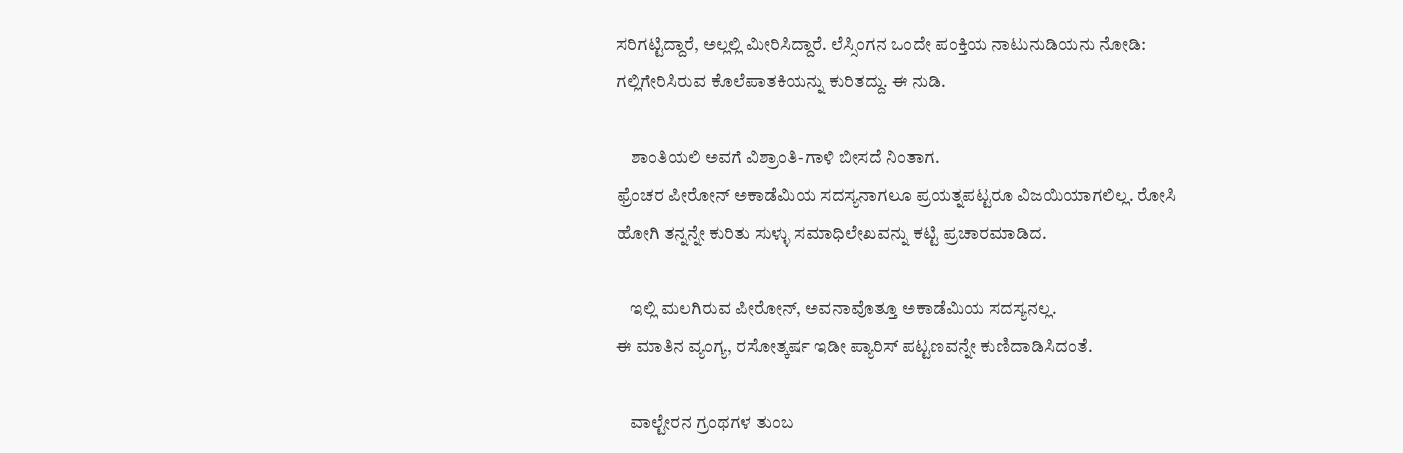ಸರಿಗಟ್ಟಿದ್ದಾರೆ, ಅಲ್ಲಲ್ಲಿ ಮೀರಿಸಿದ್ದಾರೆ. ಲೆಸ್ಸಿಂಗನ ಒಂದೇ ಪಂಕ್ತಿಯ ನಾಟುನುಡಿಯನು ನೋಡಿ: ಗಲ್ಲಿಗೇರಿಸಿರುವ ಕೊಲೆಪಾತಕಿಯನ್ನು ಕುರಿತದ್ದು. ಈ ನುಡಿ.

    ಶಾಂತಿಯಲಿ ಅವಗೆ ವಿಶ್ರಾಂತಿ-ಗಾಳಿ ಬೀಸದೆ ನಿಂತಾಗ.
ಫ್ರೆಂಚರ ಪೀರೋನ್ ಅಕಾಡೆಮಿಯ ಸದಸ್ಯನಾಗಲೂ ಪ್ರಯತ್ನಪಟ್ಟರೂ ವಿಜಯಿಯಾಗಲಿಲ್ಲ. ರೋಸಿ ಹೋಗಿ ತನ್ನನ್ನೇ ಕುರಿತು ಸುಳ್ಳು ಸಮಾಧಿಲೇಖವನ್ನು ಕಟ್ಟಿ ಪ್ರಚಾರಮಾಡಿದ.

    ಇಲ್ಲಿ ಮಲಗಿರುವ ಪೀರೋನ್, ಅವನಾವೊತ್ತೂ ಅಕಾಡೆಮಿಯ ಸದಸ್ಯನಲ್ಲ.
ಈ ಮಾತಿನ ವ್ಯಂಗ್ಯ, ರಸೋತ್ಕರ್ಷ ಇಡೀ ಪ್ಯಾರಿಸ್ ಪಟ್ಟಣವನ್ನೇ ಕುಣಿದಾಡಿಸಿದಂತೆ.

    ವಾಲ್ಟೇರನ ಗ್ರಂಥಗಳ ತುಂಬ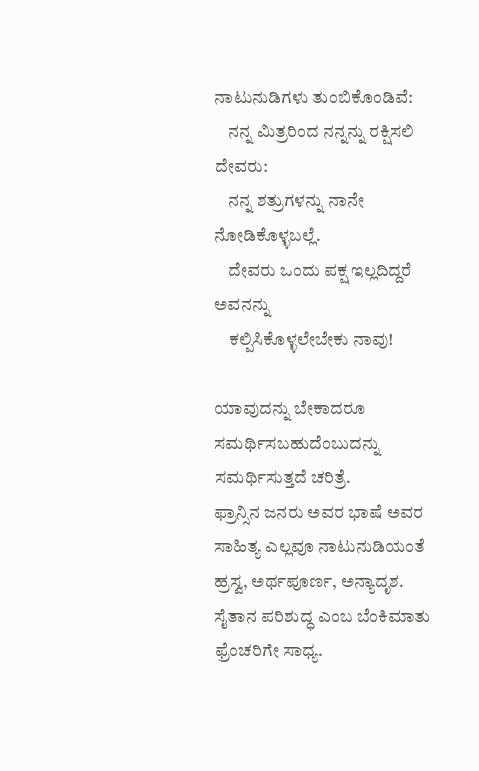ನಾಟುನುಡಿಗಳು ತುಂಬಿಕೊಂಡಿವೆ:
    ನನ್ನ ಮಿತ್ರರಿಂದ ನನ್ನನ್ನು ರಕ್ಷಿಸಲಿ ದೇವರು:
    ನನ್ನ ಶತ್ರುಗಳನ್ನು ನಾನೇ ನೋಡಿಕೊಳ್ಳಬಲ್ಲೆ.
    ದೇವರು ಒಂದು ಪಕ್ಷ ಇಲ್ಲದಿದ್ದರೆ ಅವನನ್ನು
    ಕಲ್ಪಿಸಿಕೊಳ್ಳಲೇಬೇಕು ನಾವು!

ಯಾವುದನ್ನು ಬೇಕಾದರೂ ಸಮರ್ಥಿಸಬಹುದೆಂಬುದನ್ನು ಸಮರ್ಥಿಸುತ್ತದೆ ಚರಿತ್ರೆ.
ಫ್ರಾನ್ಸಿನ ಜನರು ಅವರ ಭಾಷೆ ಅವರ ಸಾಹಿತ್ಯ ಎಲ್ಲವೂ ನಾಟುನುಡಿಯಂತೆ ಹ್ರಸ್ವ, ಅರ್ಥಪೂರ್ಣ, ಅನ್ಯಾದೃಶ. ಸೈತಾನ ಪರಿಶುದ್ಧ ಎಂಬ ಬೆಂಕಿಮಾತು ಫ್ರೆಂಚರಿಗೇ ಸಾಧ್ಯ.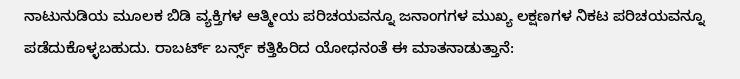ನಾಟುನುಡಿಯ ಮೂಲಕ ಬಿಡಿ ವ್ಯಕ್ತಿಗಳ ಆತ್ಮೀಯ ಪರಿಚಯವನ್ನೂ ಜನಾಂಗಗಳ ಮುಖ್ಯ ಲಕ್ಷಣಗಳ ನಿಕಟ ಪರಿಚಯವನ್ನೂ ಪಡೆದುಕೊಳ್ಳಬಹುದು. ರಾಬರ್ಟ್ ಬರ್ನ್ಸ್ ಕತ್ತಿಹಿರಿದ ಯೋಧನಂತೆ ಈ ಮಾತನಾಡುತ್ತಾನೆ: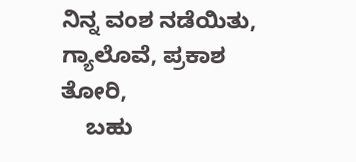ನಿನ್ನ ವಂಶ ನಡೆಯಿತು, ಗ್ಯಾಲೊವೆ, ಪ್ರಕಾಶ ತೋರಿ,
    ಬಹು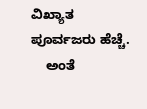ವಿಖ್ಯಾತ ಪೂರ್ವಜರು ಹೆಚ್ಚೆ.
    ಅಂತೆ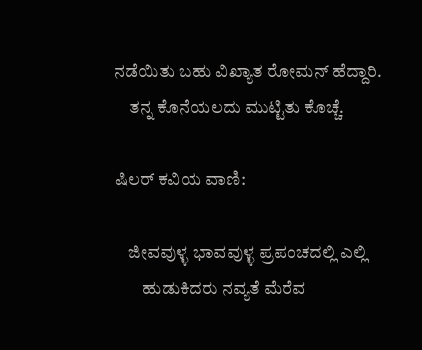ನಡೆಯಿತು ಬಹು ವಿಖ್ಯಾತ ರೋಮನ್ ಹೆದ್ದಾರಿ.
    ತನ್ನ ಕೊನೆಯಲದು ಮುಟ್ಟಿತು ಕೊಚ್ಚೆ.

ಷಿಲರ್ ಕವಿಯ ವಾಣಿ:

    ಜೀವವುಳ್ಳ ಭಾವವುಳ್ಳ ಪ್ರಪಂಚದಲ್ಲಿ ಎಲ್ಲಿ
        ಹುಡುಕಿದರು ನವ್ಯತೆ ಮೆರೆವ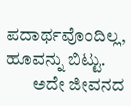ಪದಾರ್ಥವೊಂದಿಲ್ಲ, ಹೂವನ್ನು ಬಿಟ್ಟು.
        ಅದೇ ಜೀವನದ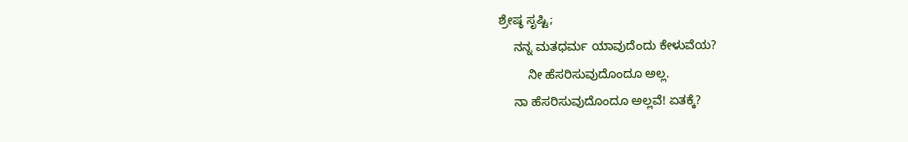ಶ್ರೇಷ್ಠ ಸೃಷ್ಟಿ;
    ನನ್ನ ಮತಧರ್ಮ ಯಾವುದೆಂದು ಕೇಳುವೆಯ?
        ನೀ ಹೆಸರಿಸುವುದೊಂದೂ ಅಲ್ಲ.
    ನಾ ಹೆಸರಿಸುವುದೊಂದೂ ಅಲ್ಲವೆ! ಏತಕ್ಕೆ?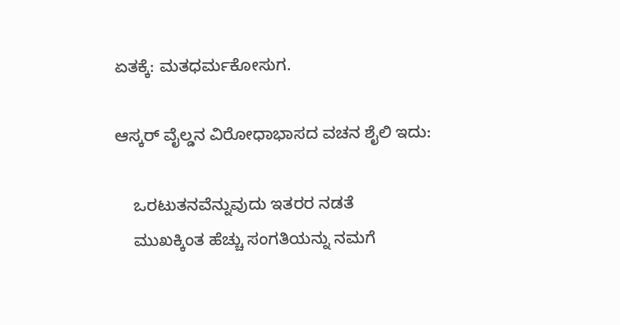ಏತಕ್ಕೆ: ಮತಧರ್ಮಕೋಸುಗ.

ಆಸ್ಕರ್ ವೈಲ್ಡನ ವಿರೋಧಾಭಾಸದ ವಚನ ಶೈಲಿ ಇದು:

    ಒರಟುತನವೆನ್ನುವುದು ಇತರರ ನಡತೆ
    ಮುಖಕ್ಕಿಂತ ಹೆಚ್ಚು ಸಂಗತಿಯನ್ನು ನಮಗೆ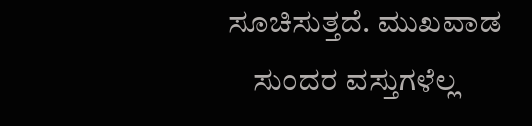ಸೂಚಿಸುತ್ತದೆ. ಮುಖವಾಡ
    ಸುಂದರ ವಸ್ತುಗಳೆಲ್ಲ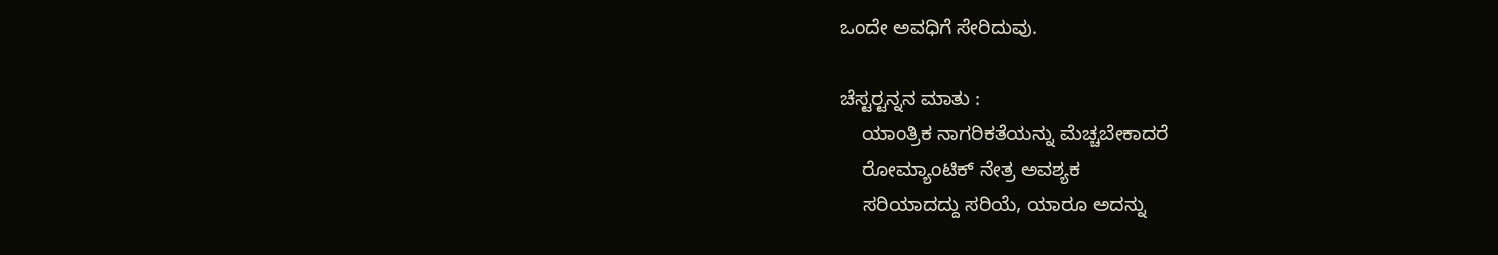ಒಂದೇ ಅವಧಿಗೆ ಸೇರಿದುವು.

ಚೆಸ್ಟರ್‍ಟನ್ನನ ಮಾತು :
    ಯಾಂತ್ರಿಕ ನಾಗರಿಕತೆಯನ್ನು ಮೆಚ್ಚಬೇಕಾದರೆ
    ರೋಮ್ಯಾಂಟಿಕ್ ನೇತ್ರ ಅವಶ್ಯಕ
    ಸರಿಯಾದದ್ದು ಸರಿಯೆ, ಯಾರೂ ಅದನ್ನು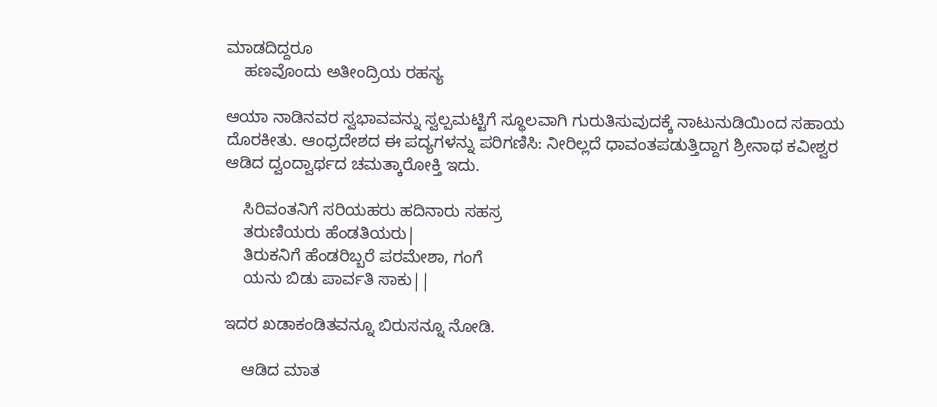ಮಾಡದಿದ್ದರೂ
    ಹಣವೊಂದು ಅತೀಂದ್ರಿಯ ರಹಸ್ಯ

ಆಯಾ ನಾಡಿನವರ ಸ್ವಭಾವವನ್ನು ಸ್ವಲ್ಪಮಟ್ಟಿಗೆ ಸ್ಥೂಲವಾಗಿ ಗುರುತಿಸುವುದಕ್ಕೆ ನಾಟುನುಡಿಯಿಂದ ಸಹಾಯ ದೊರಕೀತು. ಆಂಧ್ರದೇಶದ ಈ ಪದ್ಯಗಳನ್ನು ಪರಿಗಣಿಸಿ: ನೀರಿಲ್ಲದೆ ಧಾವಂತಪಡುತ್ತಿದ್ದಾಗ ಶ್ರೀನಾಥ ಕವೀಶ್ವರ ಆಡಿದ ದ್ವಂದ್ವಾರ್ಥದ ಚಮತ್ಕಾರೋಕ್ತಿ ಇದು.

    ಸಿರಿವಂತನಿಗೆ ಸರಿಯಹರು ಹದಿನಾರು ಸಹಸ್ರ
    ತರುಣಿಯರು ಹೆಂಡತಿಯರು|
    ತಿರುಕನಿಗೆ ಹೆಂಡರಿಬ್ಬರೆ ಪರಮೇಶಾ, ಗಂಗೆ
    ಯನು ಬಿಡು ಪಾರ್ವತಿ ಸಾಕು||

ಇದರ ಖಡಾಕಂಡಿತವನ್ನೂ ಬಿರುಸನ್ನೂ ನೋಡಿ.

    ಆಡಿದ ಮಾತ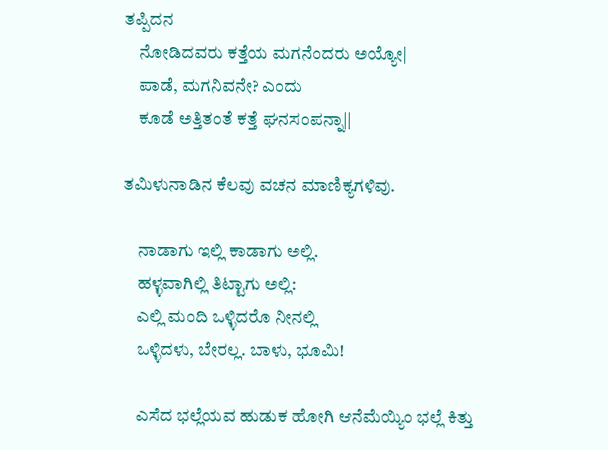ತಪ್ಪಿದನ
    ನೋಡಿದವರು ಕತ್ತೆಯ ಮಗನೆಂದರು ಅಯ್ಯೋ|
    ಪಾಡೆ, ಮಗನಿವನೇ? ಎಂದು
    ಕೂಡೆ ಅತ್ತಿತಂತೆ ಕತ್ತೆ ಘನಸಂಪನ್ನಾ||

ತಮಿಳುನಾಡಿನ ಕೆಲವು ವಚನ ಮಾಣಿಕ್ಯಗಳಿವು.

    ನಾಡಾಗು ಇಲ್ಲಿ ಕಾಡಾಗು ಅಲ್ಲಿ.
    ಹಳ್ಳವಾಗಿಲ್ಲಿ ತಿಟ್ಟಾಗು ಅಲ್ಲಿ:
    ಎಲ್ಲಿ ಮಂದಿ ಒಳ್ಳಿದರೊ ನೀನಲ್ಲಿ
    ಒಳ್ಳಿದಳು, ಬೇರಲ್ಲ. ಬಾಳು, ಭೂಮಿ!

    ಎಸೆದ ಭಲ್ಲೆಯವ ಹುಡುಕ ಹೋಗಿ ಆನೆಮೆಯ್ಯಿಂ ಭಲ್ಲೆ ಕಿತ್ತು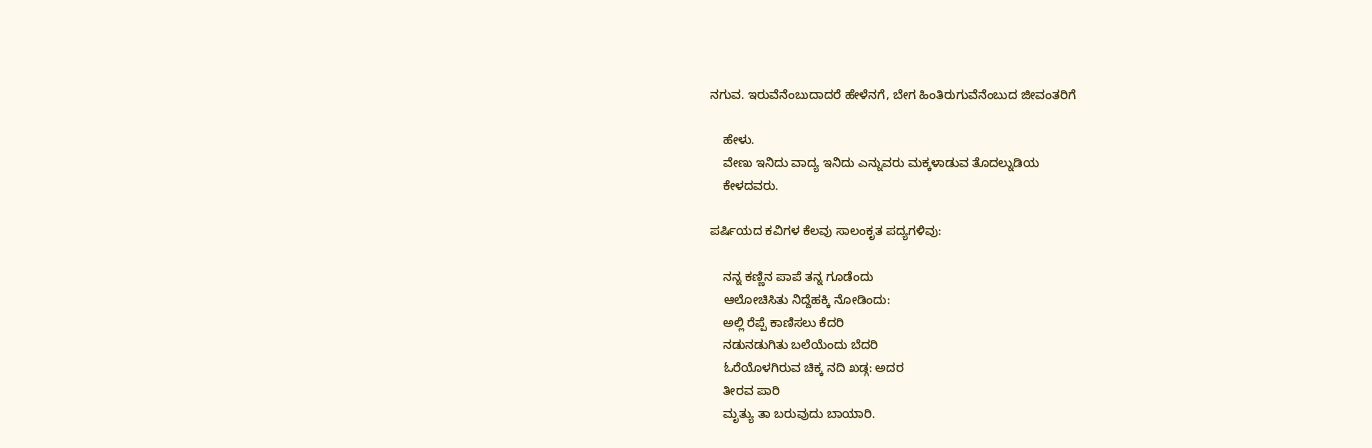ನಗುವ. ಇರುವೆನೆಂಬುದಾದರೆ ಹೇಳೆನಗೆ, ಬೇಗ ಹಿಂತಿರುಗುವೆನೆಂಬುದ ಜೀವಂತರಿಗೆ

    ಹೇಳು.
    ವೇಣು ಇನಿದು ವಾದ್ಯ ಇನಿದು ಎನ್ನುವರು ಮಕ್ಕಳಾಡುವ ತೊದಲ್ನುಡಿಯ
    ಕೇಳದವರು.

ಪರ್ಷಿಯದ ಕವಿಗಳ ಕೆಲವು ಸಾಲಂಕೃತ ಪದ್ಯಗಳಿವು:

    ನನ್ನ ಕಣ್ಣಿನ ಪಾಪೆ ತನ್ನ ಗೂಡೆಂದು
    ಆಲೋಚಿಸಿತು ನಿದ್ದೆಹಕ್ಕಿ ನೋಡಿಂದು:
    ಅಲ್ಲಿ ರೆಪ್ಪೆ ಕಾಣಿಸಲು ಕೆದರಿ
    ನಡುನಡುಗಿತು ಬಲೆಯೆಂದು ಬೆದರಿ
    ಓರೆಯೊಳಗಿರುವ ಚಿಕ್ಕ ನದಿ ಖಡ್ಗ: ಅದರ
    ತೀರವ ಪಾರಿ
    ಮೃತ್ಯು ತಾ ಬರುವುದು ಬಾಯಾರಿ.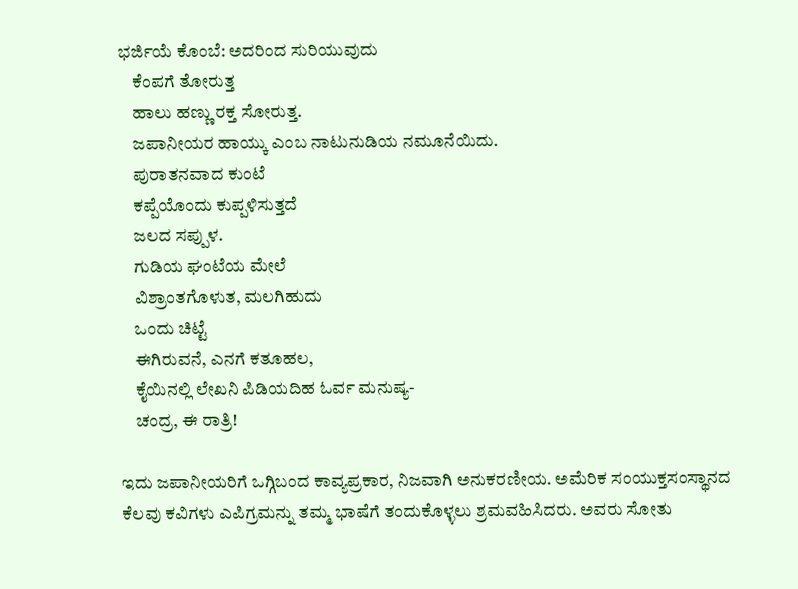ಭರ್ಜಿಯೆ ಕೊಂಬೆ: ಅದರಿಂದ ಸುರಿಯುವುದು
    ಕೆಂಪಗೆ ತೋರುತ್ತ
    ಹಾಲು ಹಣ್ಣು ರಕ್ತ ಸೋರುತ್ತ.
    ಜಪಾನೀಯರ ಹಾಯ್ಕು ಎಂಬ ನಾಟುನುಡಿಯ ನಮೂನೆಯಿದು.
    ಪುರಾತನವಾದ ಕುಂಟೆ
    ಕಪ್ಪೆಯೊಂದು ಕುಪ್ಪಳಿಸುತ್ತದೆ
    ಜಲದ ಸಪ್ಪುಳ.
    ಗುಡಿಯ ಘಂಟೆಯ ಮೇಲೆ
    ವಿಶ್ರಾಂತಗೊಳುತ, ಮಲಗಿಹುದು
    ಒಂದು ಚಿಟ್ಟೆ
    ಈಗಿರುವನೆ, ಎನಗೆ ಕತೂಹಲ,
    ಕೈಯಿನಲ್ಲಿ ಲೇಖನಿ ಪಿಡಿಯದಿಹ ಓರ್ವ ಮನುಷ್ಯ-
    ಚಂದ್ರ, ಈ ರಾತ್ರಿ!

ಇದು ಜಪಾನೀಯರಿಗೆ ಒಗ್ಗಿಬಂದ ಕಾವ್ಯಪ್ರಕಾರ, ನಿಜವಾಗಿ ಅನುಕರಣೀಯ. ಅಮೆರಿಕ ಸಂಯುಕ್ತಸಂಸ್ಥಾನದ ಕೆಲವು ಕವಿಗಳು ಎಪಿಗ್ರಮನ್ನು ತಮ್ಮ ಭಾಷೆಗೆ ತಂದುಕೊಳ್ಳಲು ಶ್ರಮವಹಿಸಿದರು. ಅವರು ಸೋತು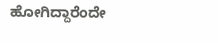ಹೋಗಿದ್ದಾರೆಂದೇ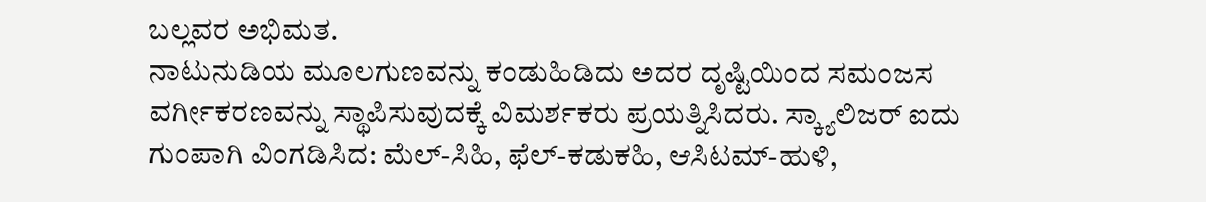ಬಲ್ಲವರ ಅಭಿಮತ.
ನಾಟುನುಡಿಯ ಮೂಲಗುಣವನ್ನು ಕಂಡುಹಿಡಿದು ಅದರ ದೃಷ್ಟಿಯಿಂದ ಸಮಂಜಸ ವರ್ಗೀಕರಣವನ್ನು ಸ್ಥಾಪಿಸುವುದಕ್ಕೆ ವಿಮರ್ಶಕರು ಪ್ರಯತ್ನಿಸಿದರು. ಸ್ಕ್ಯಾಲಿಜರ್ ಐದು ಗುಂಪಾಗಿ ವಿಂಗಡಿಸಿದ: ಮೆಲ್-ಸಿಹಿ, ಫೆಲ್-ಕಡುಕಹಿ, ಆಸಿಟಮ್-ಹುಳಿ,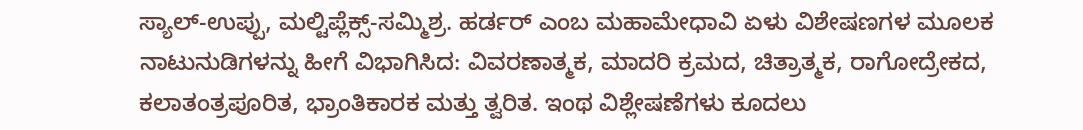ಸ್ಯಾಲ್-ಉಪ್ಪು, ಮಲ್ಟಿಪ್ಲೆಕ್ಸ್-ಸಮ್ಮಿಶ್ರ. ಹರ್ಡರ್ ಎಂಬ ಮಹಾಮೇಧಾವಿ ಏಳು ವಿಶೇಷಣಗಳ ಮೂಲಕ ನಾಟುನುಡಿಗಳನ್ನು ಹೀಗೆ ವಿಭಾಗಿಸಿದ: ವಿವರಣಾತ್ಮಕ, ಮಾದರಿ ಕ್ರಮದ, ಚಿತ್ರಾತ್ಮಕ, ರಾಗೋದ್ರೇಕದ, ಕಲಾತಂತ್ರಪೂರಿತ, ಭ್ರಾಂತಿಕಾರಕ ಮತ್ತು ತ್ವರಿತ. ಇಂಥ ವಿಶ್ಲೇಷಣೆಗಳು ಕೂದಲು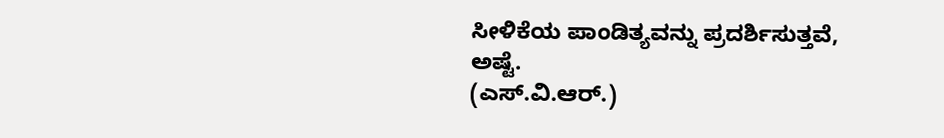ಸೀಳಿಕೆಯ ಪಾಂಡಿತ್ಯವನ್ನು ಪ್ರದರ್ಶಿಸುತ್ತವೆ, ಅಷ್ಟೆ.
(ಎಸ್.ವಿ.ಆರ್.)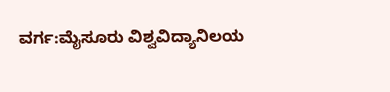ವರ್ಗ:ಮೈಸೂರು ವಿಶ್ವವಿದ್ಯಾನಿಲಯ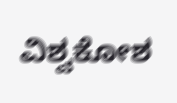ವಿಶ್ವಕೋಶ